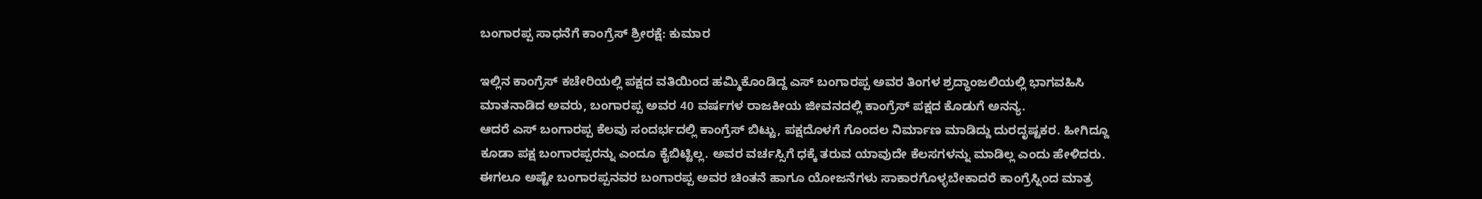ಬಂಗಾರಪ್ಪ ಸಾಧನೆಗೆ ಕಾಂಗ್ರೆಸ್ ಶ್ರೀರಕ್ಷೆ: ಕುಮಾರ

ಇಲ್ಲಿನ ಕಾಂಗ್ರೆಸ್ ಕಚೇರಿಯಲ್ಲಿ ಪಕ್ಷದ ವತಿಯಿಂದ ಹಮ್ಮಿಕೊಂಡಿದ್ದ ಎಸ್ ಬಂಗಾರಪ್ಪ ಅವರ ತಿಂಗಳ ಶ್ರದ್ಧಾಂಜಲಿಯಲ್ಲಿ ಭಾಗವಹಿಸಿ ಮಾತನಾಡಿದ ಅವರು, ಬಂಗಾರಪ್ಪ ಅವರ 40 ವರ್ಷಗಳ ರಾಜಕೀಯ ಜೀವನದಲ್ಲಿ ಕಾಂಗ್ರೆಸ್ ಪಕ್ಷದ ಕೊಡುಗೆ ಅನನ್ಯ.
ಆದರೆ ಎಸ್ ಬಂಗಾರಪ್ಪ ಕೆಲವು ಸಂದರ್ಭದಲ್ಲಿ ಕಾಂಗ್ರೆಸ್ ಬಿಟ್ಟು, ಪಕ್ಷದೊಳಗೆ ಗೊಂದಲ ನಿರ್ಮಾಣ ಮಾಡಿದ್ದು ದುರದೃಷ್ಟಕರ. ಹೀಗಿದ್ದೂ ಕೂಡಾ ಪಕ್ಷ ಬಂಗಾರಪ್ಪರನ್ನು ಎಂದೂ ಕೈಬಿಟ್ಟಿಲ್ಲ. ಅವರ ವರ್ಚಸ್ಸಿಗೆ ಧಕ್ಕೆ ತರುವ ಯಾವುದೇ ಕೆಲಸಗಳನ್ನು ಮಾಡಿಲ್ಲ ಎಂದು ಹೇಳಿದರು.
ಈಗಲೂ ಅಷ್ಟೇ ಬಂಗಾರಪ್ಪನವರ ಬಂಗಾರಪ್ಪ ಅವರ ಚಿಂತನೆ ಹಾಗೂ ಯೋಜನೆಗಳು ಸಾಕಾರಗೊಳ್ಳಬೇಕಾದರೆ ಕಾಂಗ್ರೆಸ್ನಿಂದ ಮಾತ್ರ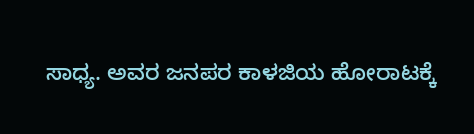ಸಾಧ್ಯ. ಅವರ ಜನಪರ ಕಾಳಜಿಯ ಹೋರಾಟಕ್ಕೆ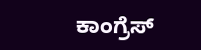ಕಾಂಗ್ರೆಸ್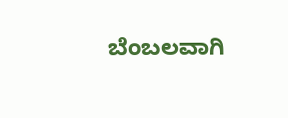ಬೆಂಬಲವಾಗಿ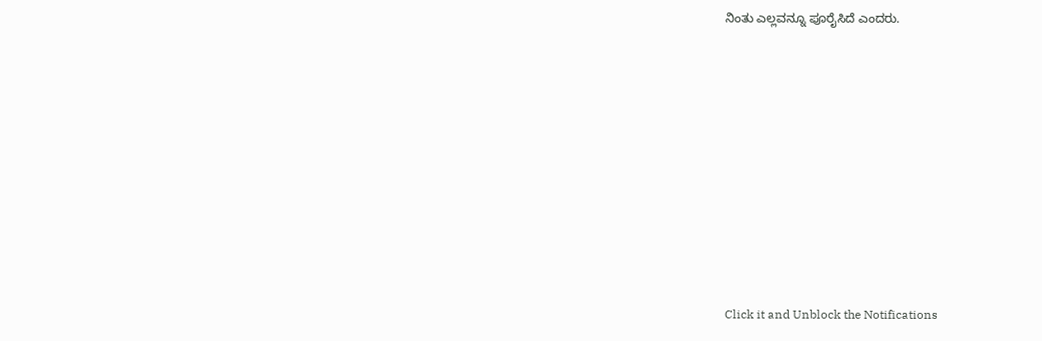ನಿಂತು ಎಲ್ಲವನ್ನೂ ಪೂರೈಸಿದೆ ಎಂದರು.












Click it and Unblock the Notifications